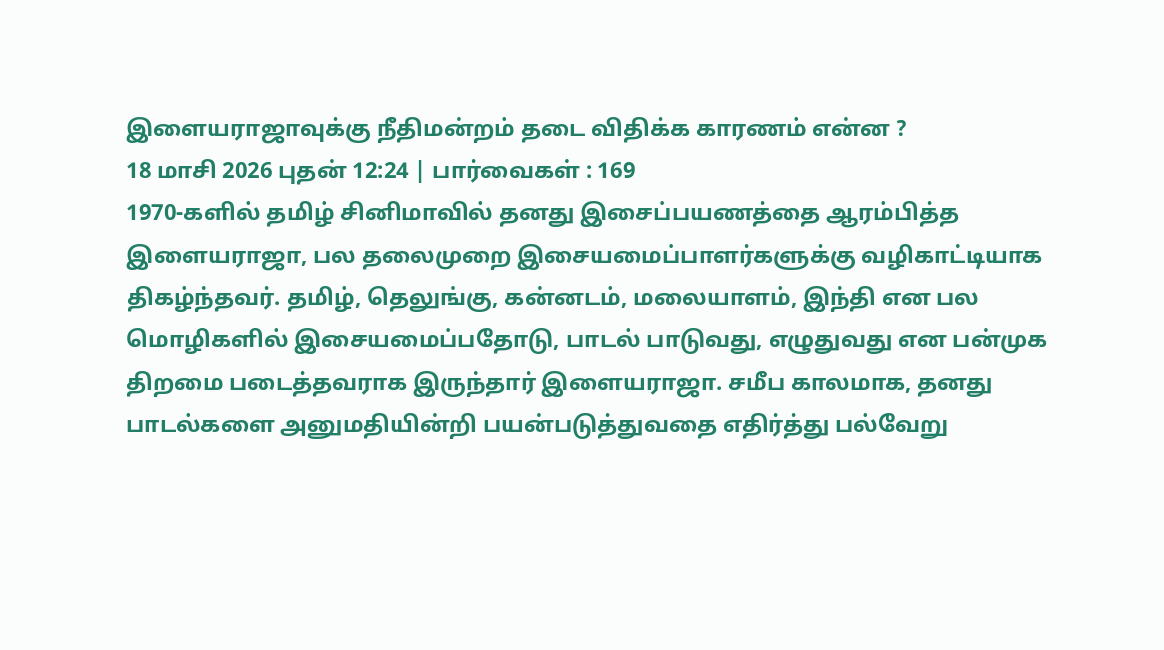இளையராஜாவுக்கு நீதிமன்றம் தடை விதிக்க காரணம் என்ன ?
18 மாசி 2026 புதன் 12:24 | பார்வைகள் : 169
1970-களில் தமிழ் சினிமாவில் தனது இசைப்பயணத்தை ஆரம்பித்த இளையராஜா, பல தலைமுறை இசையமைப்பாளர்களுக்கு வழிகாட்டியாக திகழ்ந்தவர். தமிழ், தெலுங்கு, கன்னடம், மலையாளம், இந்தி என பல மொழிகளில் இசையமைப்பதோடு, பாடல் பாடுவது, எழுதுவது என பன்முக திறமை படைத்தவராக இருந்தார் இளையராஜா. சமீப காலமாக, தனது பாடல்களை அனுமதியின்றி பயன்படுத்துவதை எதிர்த்து பல்வேறு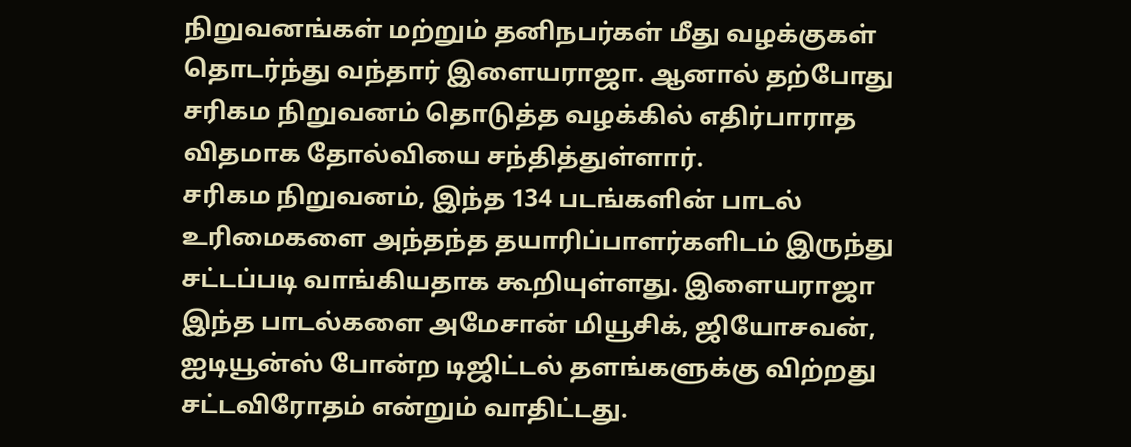நிறுவனங்கள் மற்றும் தனிநபர்கள் மீது வழக்குகள் தொடர்ந்து வந்தார் இளையராஜா. ஆனால் தற்போது சரிகம நிறுவனம் தொடுத்த வழக்கில் எதிர்பாராத விதமாக தோல்வியை சந்தித்துள்ளார்.
சரிகம நிறுவனம், இந்த 134 படங்களின் பாடல் உரிமைகளை அந்தந்த தயாரிப்பாளர்களிடம் இருந்து சட்டப்படி வாங்கியதாக கூறியுள்ளது. இளையராஜா இந்த பாடல்களை அமேசான் மியூசிக், ஜியோசவன், ஐடியூன்ஸ் போன்ற டிஜிட்டல் தளங்களுக்கு விற்றது சட்டவிரோதம் என்றும் வாதிட்டது.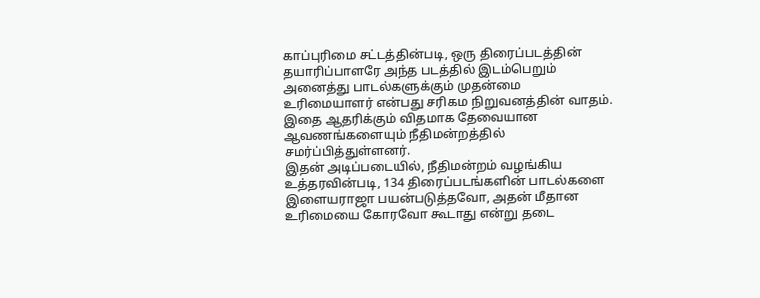காப்புரிமை சட்டத்தின்படி, ஒரு திரைப்படத்தின் தயாரிப்பாளரே அந்த படத்தில் இடம்பெறும் அனைத்து பாடல்களுக்கும் முதன்மை உரிமையாளர் என்பது சரிகம நிறுவனத்தின் வாதம். இதை ஆதரிக்கும் விதமாக தேவையான ஆவணங்களையும் நீதிமன்றத்தில் சமர்ப்பித்துள்ளனர்.
இதன் அடிப்படையில், நீதிமன்றம் வழங்கிய உத்தரவின்படி, 134 திரைப்படங்களின் பாடல்களை இளையராஜா பயன்படுத்தவோ, அதன் மீதான உரிமையை கோரவோ கூடாது என்று தடை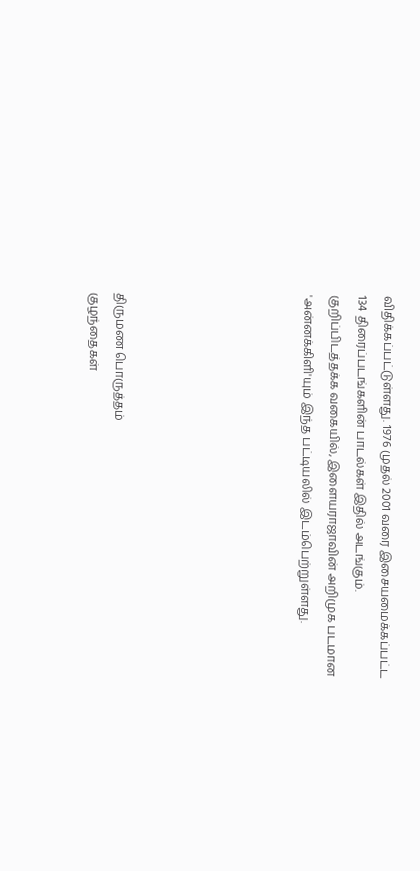விதிக்கப்பட்டுள்ளது. 1976 முதல் 2001 வரை இசையமைக்கப்பட்ட 134 திரைப்படங்களின் பாடல்கள் இதில் அடங்கும். குறிப்பிடத்தக்க வகையில், இளையராஜாவின் அறிமுக படமான 'அன்னக்கிளி'யும் இந்த பட்டியலில் இடம்பெற்றுள்ளது.






திருமண பொருத்தம்
குழந்தைகள்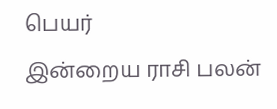பெயர்
இன்றைய ராசி பலன்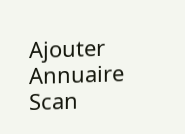Ajouter
Annuaire
Scan